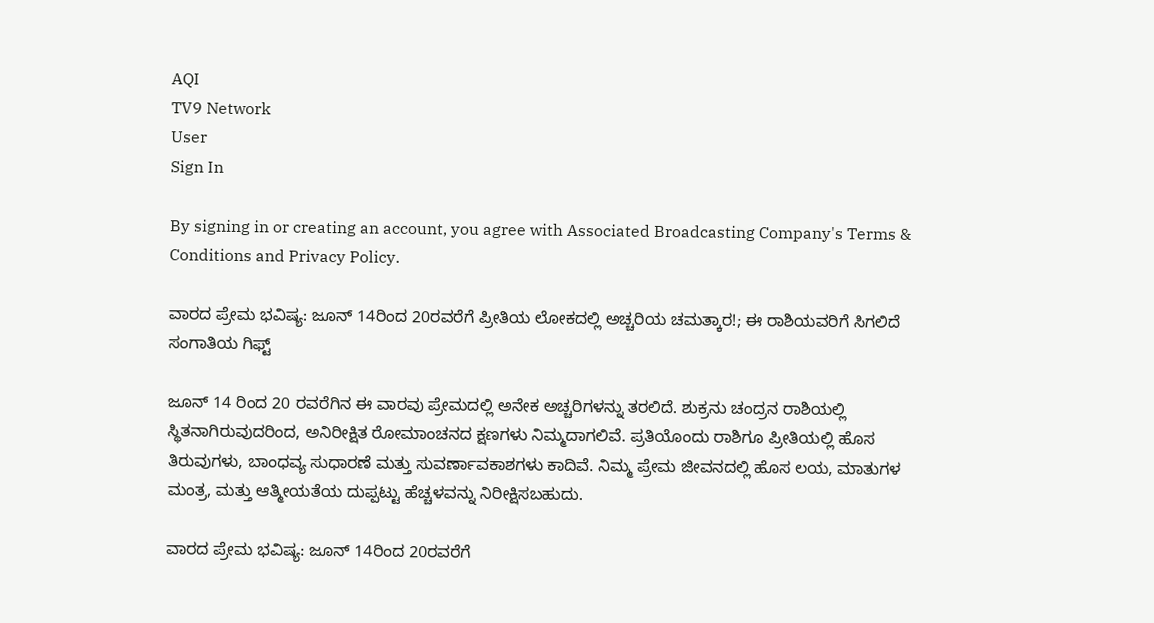AQI
TV9 Network
User
Sign In

By signing in or creating an account, you agree with Associated Broadcasting Company's Terms & Conditions and Privacy Policy.

ವಾರದ ಪ್ರೇಮ ಭವಿಷ್ಯ: ಜೂನ್ 14ರಿಂದ 20ರವರೆಗೆ ಪ್ರೀತಿಯ ಲೋಕದಲ್ಲಿ ಅಚ್ಚರಿಯ ಚಮತ್ಕಾರ!; ಈ ರಾಶಿಯವರಿಗೆ ಸಿಗಲಿದೆ ಸಂಗಾತಿಯ ಗಿಫ್ಟ್

ಜೂನ್ 14 ರಿಂದ 20 ರವರೆಗಿನ ಈ ವಾರವು ಪ್ರೇಮದಲ್ಲಿ ಅನೇಕ ಅಚ್ಚರಿಗಳನ್ನು ತರಲಿದೆ. ಶುಕ್ರನು ಚಂದ್ರನ ರಾಶಿಯಲ್ಲಿ ಸ್ಥಿತನಾಗಿರುವುದರಿಂದ, ಅನಿರೀಕ್ಷಿತ ರೋಮಾಂಚನದ ಕ್ಷಣಗಳು ನಿಮ್ಮದಾಗಲಿವೆ. ಪ್ರತಿಯೊಂದು ರಾಶಿಗೂ ಪ್ರೀತಿಯಲ್ಲಿ ಹೊಸ ತಿರುವುಗಳು, ಬಾಂಧವ್ಯ ಸುಧಾರಣೆ ಮತ್ತು ಸುವರ್ಣಾವಕಾಶಗಳು ಕಾದಿವೆ. ನಿಮ್ಮ ಪ್ರೇಮ ಜೀವನದಲ್ಲಿ ಹೊಸ ಲಯ, ಮಾತುಗಳ ಮಂತ್ರ, ಮತ್ತು ಆತ್ಮೀಯತೆಯ ದುಪ್ಪಟ್ಟು ಹೆಚ್ಚಳವನ್ನು ನಿರೀಕ್ಷಿಸಬಹುದು.

ವಾರದ ಪ್ರೇಮ ಭವಿಷ್ಯ: ಜೂನ್ 14ರಿಂದ 20ರವರೆಗೆ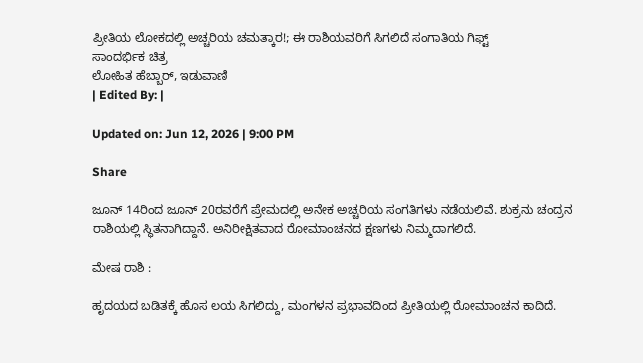ಪ್ರೀತಿಯ ಲೋಕದಲ್ಲಿ ಅಚ್ಚರಿಯ ಚಮತ್ಕಾರ!; ಈ ರಾಶಿಯವರಿಗೆ ಸಿಗಲಿದೆ ಸಂಗಾತಿಯ ಗಿಫ್ಟ್
ಸಾಂದರ್ಭಿಕ ಚಿತ್ರ
ಲೋಹಿತ ಹೆಬ್ಬಾರ್, ಇಡುವಾಣಿ
| Edited By: |

Updated on: Jun 12, 2026 | 9:00 PM

Share

ಜೂನ್ 14ರಿಂದ ಜೂನ್ 20ರವರೆಗೆ ಪ್ರೇಮದಲ್ಲಿ ಅನೇಕ ಅಚ್ಚರಿಯ ಸಂಗತಿಗಳು ನಡೆಯಲಿವೆ. ಶುಕ್ರನು ಚಂದ್ರನ ರಾಶಿಯಲ್ಲಿ ಸ್ಥಿತನಾಗಿದ್ದಾನೆ. ಅನಿರೀಕ್ಷಿತವಾದ ರೋಮಾಂಚನದ ಕ್ಷಣಗಳು ನಿಮ್ಮದಾಗಲಿದೆ.

ಮೇಷ ರಾಶಿ :

ಹೃದಯದ ಬಡಿತಕ್ಕೆ ಹೊಸ ಲಯ ಸಿಗಲಿದ್ದು, ಮಂಗಳನ ಪ್ರಭಾವದಿಂದ ಪ್ರೀತಿಯಲ್ಲಿ ರೋಮಾಂಚನ ಕಾದಿದೆ.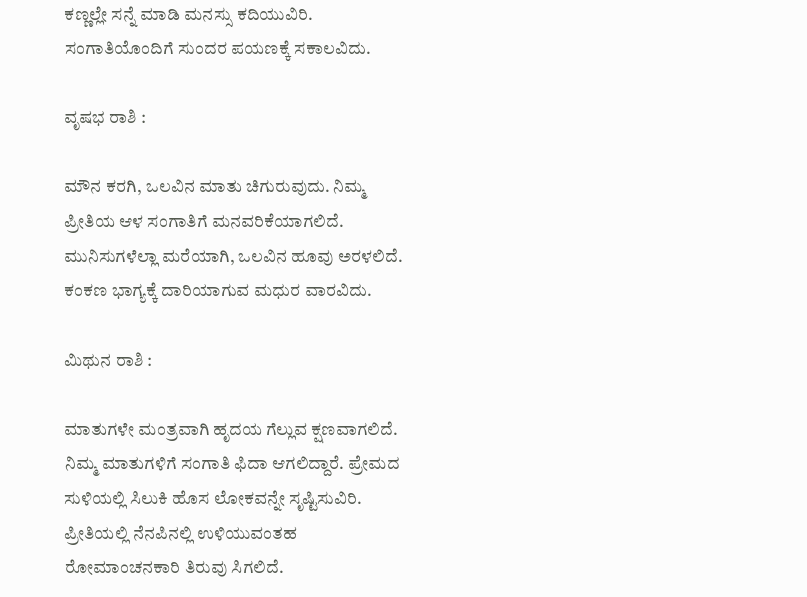ಕಣ್ಣಲ್ಲೇ ಸನ್ನೆ ಮಾಡಿ ಮನಸ್ಸು ಕದಿಯುವಿರಿ. ಸಂಗಾತಿಯೊಂದಿಗೆ ಸುಂದರ ಪಯಣಕ್ಕೆ ಸಕಾಲವಿದು.

ವೃಷಭ ರಾಶಿ :

ಮೌನ ಕರಗಿ, ಒಲವಿನ ಮಾತು ಚಿಗುರುವುದು. ನಿಮ್ಮ ಪ್ರೀತಿಯ ಆಳ ಸಂಗಾತಿಗೆ ಮನವರಿಕೆಯಾಗಲಿದೆ. ಮುನಿಸುಗಳೆಲ್ಲಾ ಮರೆಯಾಗಿ, ಒಲವಿನ ಹೂವು ಅರಳಲಿದೆ. ಕಂಕಣ ಭಾಗ್ಯಕ್ಕೆ ದಾರಿಯಾಗುವ ಮಧುರ ವಾರವಿದು.

ಮಿಥುನ ರಾಶಿ :

ಮಾತುಗಳೇ ಮಂತ್ರವಾಗಿ ಹೃದಯ ಗೆಲ್ಲುವ ಕ್ಷಣವಾಗಲಿದೆ. ನಿಮ್ಮ ಮಾತುಗಳಿಗೆ ಸಂಗಾತಿ ಫಿದಾ ಆಗಲಿದ್ದಾರೆ. ಪ್ರೇಮದ ಸುಳಿಯಲ್ಲಿ ಸಿಲುಕಿ ಹೊಸ ಲೋಕವನ್ನೇ ಸೃಷ್ಟಿಸುವಿರಿ. ಪ್ರೀತಿಯಲ್ಲಿ ನೆನಪಿನಲ್ಲಿ ಉಳಿಯುವಂತಹ ರೋಮಾಂಚನಕಾರಿ ತಿರುವು ಸಿಗಲಿದೆ.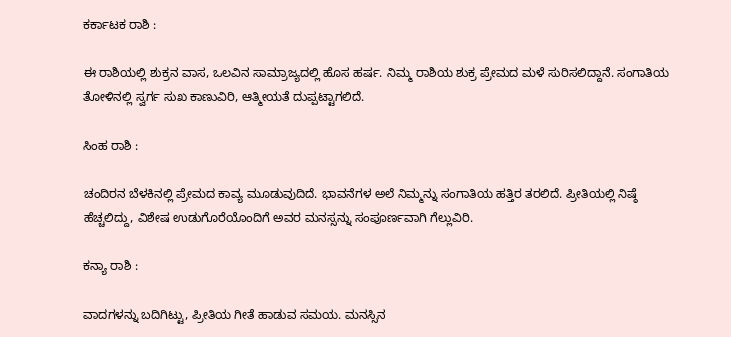ಕರ್ಕಾಟಕ ರಾಶಿ :

ಈ ರಾಶಿಯಲ್ಲಿ ಶುಕ್ರನ ವಾಸ, ಒಲವಿನ ಸಾಮ್ರಾಜ್ಯದಲ್ಲಿ ಹೊಸ ಹರ್ಷ. ನಿಮ್ಮ ರಾಶಿಯ ಶುಕ್ರ ಪ್ರೇಮದ ಮಳೆ ಸುರಿಸಲಿದ್ದಾನೆ. ಸಂಗಾತಿಯ ತೋಳಿನಲ್ಲಿ ಸ್ವರ್ಗ ಸುಖ ಕಾಣುವಿರಿ, ಆತ್ಮೀಯತೆ ದುಪ್ಪಟ್ಟಾಗಲಿದೆ.

ಸಿಂಹ ರಾಶಿ :

ಚಂದಿರನ ಬೆಳಕಿನಲ್ಲಿ ಪ್ರೇಮದ ಕಾವ್ಯ ಮೂಡುವುದಿದೆ. ಭಾವನೆಗಳ ಅಲೆ ನಿಮ್ಮನ್ನು ಸಂಗಾತಿಯ ಹತ್ತಿರ ತರಲಿದೆ. ಪ್ರೀತಿಯಲ್ಲಿ ನಿಷ್ಠೆ ಹೆಚ್ಚಲಿದ್ದು, ವಿಶೇಷ ಉಡುಗೊರೆಯೊಂದಿಗೆ ಅವರ ಮನಸ್ಸನ್ನು ಸಂಪೂರ್ಣವಾಗಿ ಗೆಲ್ಲುವಿರಿ.

ಕನ್ಯಾ ರಾಶಿ :

ವಾದಗಳನ್ನು ಬದಿಗಿಟ್ಟು, ಪ್ರೀತಿಯ ಗೀತೆ ಹಾಡುವ ಸಮಯ. ಮನಸ್ಸಿನ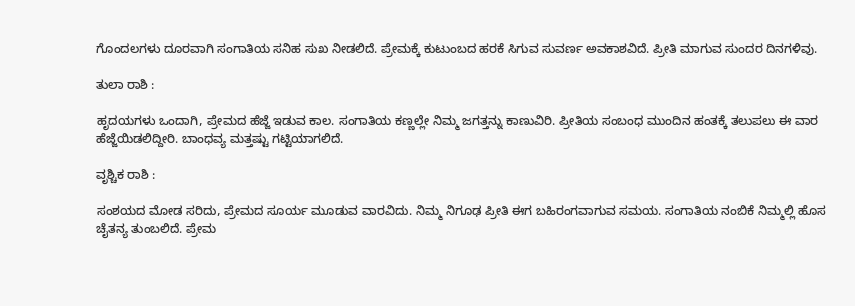ಗೊಂದಲಗಳು ದೂರವಾಗಿ ಸಂಗಾತಿಯ ಸನಿಹ ಸುಖ ನೀಡಲಿದೆ. ಪ್ರೇಮಕ್ಕೆ ಕುಟುಂಬದ ಹರಕೆ ಸಿಗುವ ಸುವರ್ಣ ಅವಕಾಶವಿದೆ. ಪ್ರೀತಿ ಮಾಗುವ ಸುಂದರ ದಿನಗಳಿವು.

ತುಲಾ ರಾಶಿ :

ಹೃದಯಗಳು ಒಂದಾಗಿ, ಪ್ರೇಮದ ಹೆಜ್ಜೆ ಇಡುವ ಕಾಲ. ಸಂಗಾತಿಯ ಕಣ್ಣಲ್ಲೇ ನಿಮ್ಮ ಜಗತ್ತನ್ನು ಕಾಣುವಿರಿ. ಪ್ರೀತಿಯ ಸಂಬಂಧ ಮುಂದಿನ ಹಂತಕ್ಕೆ ತಲುಪಲು ಈ ವಾರ ಹೆಜ್ಜೆಯಿಡಲಿದ್ದೀರಿ. ಬಾಂಧವ್ಯ ಮತ್ತಷ್ಟು ಗಟ್ಟಿಯಾಗಲಿದೆ.

ವೃಶ್ಚಿಕ ರಾಶಿ :

ಸಂಶಯದ ಮೋಡ ಸರಿದು, ಪ್ರೇಮದ ಸೂರ್ಯ ಮೂಡುವ ವಾರವಿದು. ನಿಮ್ಮ ನಿಗೂಢ ಪ್ರೀತಿ ಈಗ ಬಹಿರಂಗವಾಗುವ ಸಮಯ. ಸಂಗಾತಿಯ ನಂಬಿಕೆ ನಿಮ್ಮಲ್ಲಿ ಹೊಸ ಚೈತನ್ಯ ತುಂಬಲಿದೆ. ಪ್ರೇಮ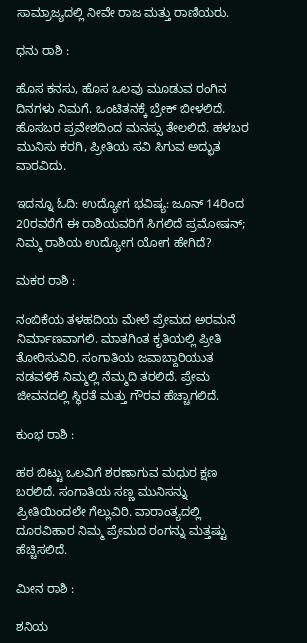ಸಾಮ್ರಾಜ್ಯದಲ್ಲಿ ನೀವೇ ರಾಜ ಮತ್ತು ರಾಣಿಯರು.

ಧನು ರಾಶಿ :

ಹೊಸ ಕನಸು, ಹೊಸ ಒಲವು ಮೂಡುವ ರಂಗಿನ ದಿನಗಳು ನಿಮಗೆ. ಒಂಟಿತನಕ್ಕೆ ಬ್ರೇಕ್ ಬೀಳಲಿದೆ. ಹೊಸಬರ ಪ್ರವೇಶದಿಂದ ಮನಸ್ಸು ತೇಲಲಿದೆ. ಹಳಬರ ಮುನಿಸು ಕರಗಿ, ಪ್ರೀತಿಯ ಸವಿ ಸಿಗುವ ಅದ್ಭುತ ವಾರವಿದು.

ಇದನ್ನೂ ಓದಿ: ಉದ್ಯೋಗ ಭವಿಷ್ಯ: ಜೂನ್ 14ರಿಂದ 20ರವರೆಗೆ ಈ ರಾಶಿಯವರಿಗೆ ಸಿಗಲಿದೆ ಪ್ರಮೋಷನ್; ನಿಮ್ಮ ರಾಶಿಯ ಉದ್ಯೋಗ ಯೋಗ ಹೇಗಿದೆ?

ಮಕರ ರಾಶಿ :

ನಂಬಿಕೆಯ ತಳಹದಿಯ ಮೇಲೆ ಪ್ರೇಮದ ಅರಮನೆ ನಿರ್ಮಾಣವಾಗಲಿ. ಮಾತಗಿಂತ ಕೃತಿಯಲ್ಲಿ ಪ್ರೀತಿ ತೋರಿಸುವಿರಿ. ಸಂಗಾತಿಯ ಜವಾಬ್ದಾರಿಯುತ ನಡವಳಿಕೆ ನಿಮ್ಮಲ್ಲಿ ನೆಮ್ಮದಿ ತರಲಿದೆ. ಪ್ರೇಮ ಜೀವನದಲ್ಲಿ ಸ್ಥಿರತೆ ಮತ್ತು ಗೌರವ ಹೆಚ್ಚಾಗಲಿದೆ.

ಕುಂಭ ರಾಶಿ :

ಹಠ ಬಿಟ್ಟು ಒಲವಿಗೆ ಶರಣಾಗುವ ಮಧುರ ಕ್ಷಣ ಬರಲಿದೆ. ಸಂಗಾತಿಯ ಸಣ್ಣ ಮುನಿಸನ್ನು ಪ್ರೀತಿಯಿಂದಲೇ ಗೆಲ್ಲುವಿರಿ. ವಾರಾಂತ್ಯದಲ್ಲಿ ದೂರವಿಹಾರ ನಿಮ್ಮ ಪ್ರೇಮದ ರಂಗನ್ನು ಮತ್ತಷ್ಟು ಹೆಚ್ಚಿಸಲಿದೆ.

ಮೀನ ರಾಶಿ :

ಶನಿಯ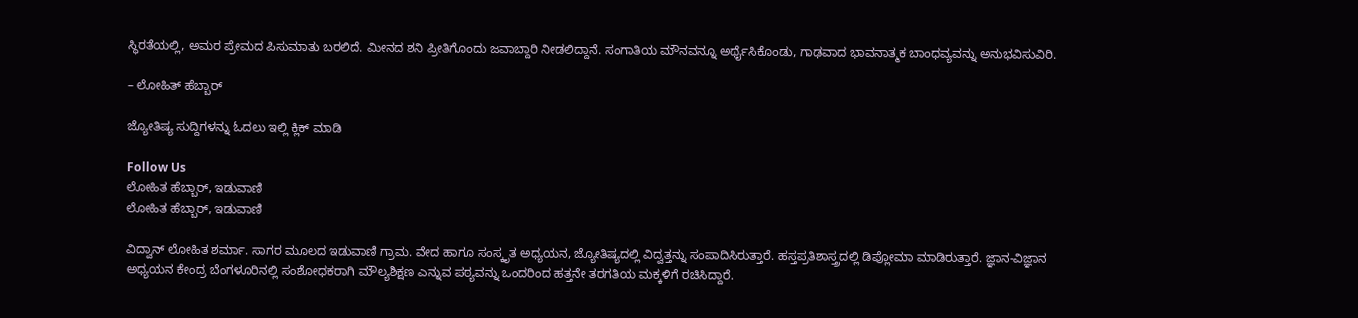ಸ್ಥಿರತೆಯಲ್ಲಿ, ಅಮರ ಪ್ರೇಮದ ಪಿಸುಮಾತು ಬರಲಿದೆ. ಮೀನದ ಶನಿ ಪ್ರೀತಿಗೊಂದು ಜವಾಬ್ದಾರಿ ನೀಡಲಿದ್ದಾನೆ. ಸಂಗಾತಿಯ ಮೌನವನ್ನೂ ಅರ್ಥೈಸಿಕೊಂಡು, ಗಾಢವಾದ ಭಾವನಾತ್ಮಕ ಬಾಂಧವ್ಯವನ್ನು ಅನುಭವಿಸುವಿರಿ.

– ಲೋಹಿತ್ ಹೆಬ್ಬಾರ್

ಜ್ಯೋತಿಷ್ಯ ಸುದ್ದಿಗಳನ್ನು ಓದಲು ಇಲ್ಲಿ ಕ್ಲಿಕ್ ಮಾಡಿ

Follow Us
ಲೋಹಿತ ಹೆಬ್ಬಾರ್, ಇಡುವಾಣಿ
ಲೋಹಿತ ಹೆಬ್ಬಾರ್, ಇಡುವಾಣಿ

ವಿದ್ವಾನ್ ಲೋಹಿತ ಶರ್ಮಾ. ಸಾಗರ ಮೂಲದ ಇಡುವಾಣಿ ಗ್ರಾಮ. ವೇದ ಹಾಗೂ ಸಂಸ್ಕೃತ ಅಧ್ಯಯನ, ಜ್ಯೋತಿಷ್ಯದಲ್ಲಿ ವಿದ್ವತ್ತನ್ನು ಸಂಪಾದಿಸಿರುತ್ತಾರೆ. ಹಸ್ತಪ್ರತಿಶಾಸ್ತ್ರದಲ್ಲಿ ಡಿಪ್ಲೋಮಾ ಮಾಡಿರುತ್ತಾರೆ. ಜ್ಞಾನ-ವಿಜ್ಞಾನ ಅಧ್ಯಯನ ಕೇಂದ್ರ ಬೆಂಗಳೂರಿನಲ್ಲಿ ಸಂಶೋಧಕರಾಗಿ ಮೌಲ್ಯಶಿಕ್ಷಣ ಎನ್ನುವ ಪಠ್ಯವನ್ನು ಒಂದರಿಂದ ಹತ್ತನೇ ತರಗತಿಯ ಮಕ್ಕಳಿಗೆ ರಚಿಸಿದ್ದಾರೆ.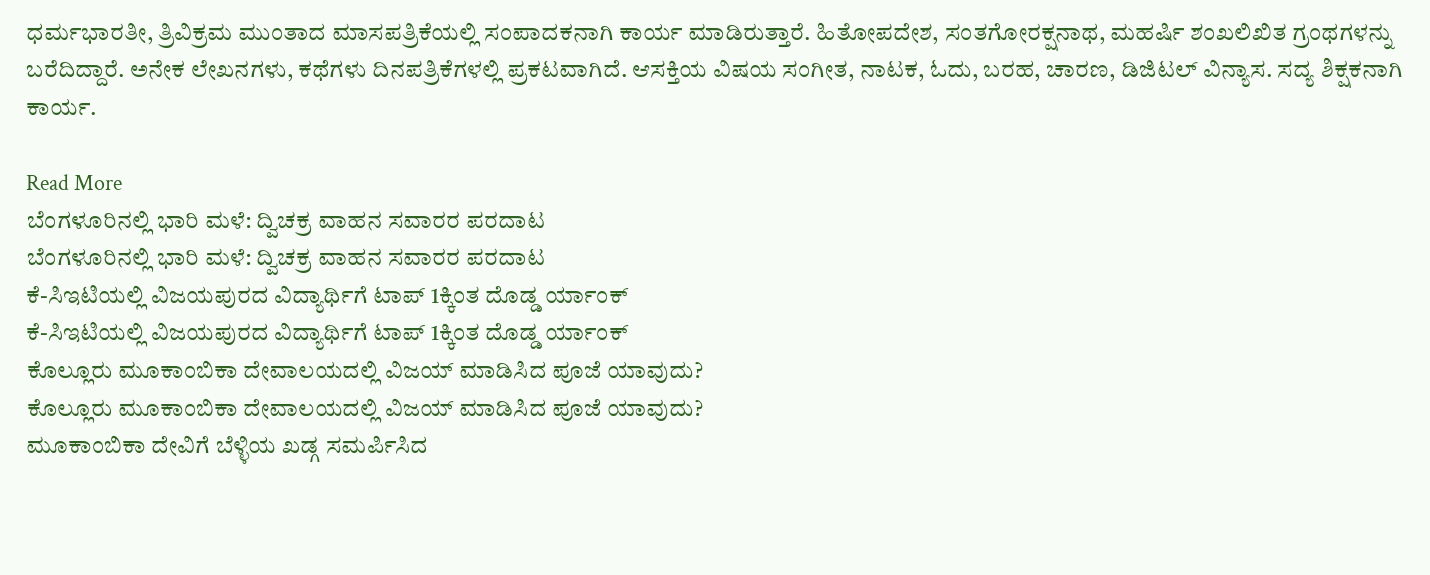ಧರ್ಮಭಾರತೀ, ತ್ರಿವಿಕ್ರಮ ಮುಂತಾದ ಮಾಸಪತ್ರಿಕೆಯಲ್ಲಿ ಸಂಪಾದಕನಾಗಿ ಕಾರ್ಯ ಮಾಡಿರುತ್ತಾರೆ. ಹಿತೋಪದೇಶ, ಸಂತಗೋರಕ್ಷನಾಥ, ಮಹರ್ಷಿ ಶಂಖಲಿಖಿತ ಗ್ರಂಥಗಳನ್ನು ಬರೆದಿದ್ದಾರೆ. ಅನೇಕ ಲೇಖನಗಳು, ಕಥೆಗಳು ದಿನಪತ್ರಿಕೆಗಳಲ್ಲಿ ಪ್ರಕಟವಾಗಿದೆ. ಆಸಕ್ತಿಯ ವಿಷಯ ಸಂಗೀತ, ನಾಟಕ, ಓದು, ಬರಹ, ಚಾರಣ, ಡಿಜಿಟಲ್ ವಿನ್ಯಾಸ. ಸದ್ಯ ಶಿಕ್ಷಕನಾಗಿ ಕಾರ್ಯ.

Read More
ಬೆಂಗಳೂರಿನಲ್ಲಿ ಭಾರಿ ಮಳೆ: ದ್ವಿಚಕ್ರ ವಾಹನ ಸವಾರರ ಪರದಾಟ
ಬೆಂಗಳೂರಿನಲ್ಲಿ ಭಾರಿ ಮಳೆ: ದ್ವಿಚಕ್ರ ವಾಹನ ಸವಾರರ ಪರದಾಟ
ಕೆ-ಸಿಇಟಿಯಲ್ಲಿ ವಿಜಯಪುರದ ವಿದ್ಯಾರ್ಥಿಗೆ ಟಾಪ್ 1ಕ್ಕಿಂತ ದೊಡ್ಡ ರ್ಯಾಂಕ್
ಕೆ-ಸಿಇಟಿಯಲ್ಲಿ ವಿಜಯಪುರದ ವಿದ್ಯಾರ್ಥಿಗೆ ಟಾಪ್ 1ಕ್ಕಿಂತ ದೊಡ್ಡ ರ್ಯಾಂಕ್
ಕೊಲ್ಲೂರು ಮೂಕಾಂಬಿಕಾ ದೇವಾಲಯದಲ್ಲಿ ವಿಜಯ್ ಮಾಡಿಸಿದ ಪೂಜೆ ಯಾವುದು?
ಕೊಲ್ಲೂರು ಮೂಕಾಂಬಿಕಾ ದೇವಾಲಯದಲ್ಲಿ ವಿಜಯ್ ಮಾಡಿಸಿದ ಪೂಜೆ ಯಾವುದು?
ಮೂಕಾಂಬಿಕಾ ದೇವಿಗೆ ಬೆಳ್ಳಿಯ ಖಡ್ಗ ಸಮರ್ಪಿಸಿದ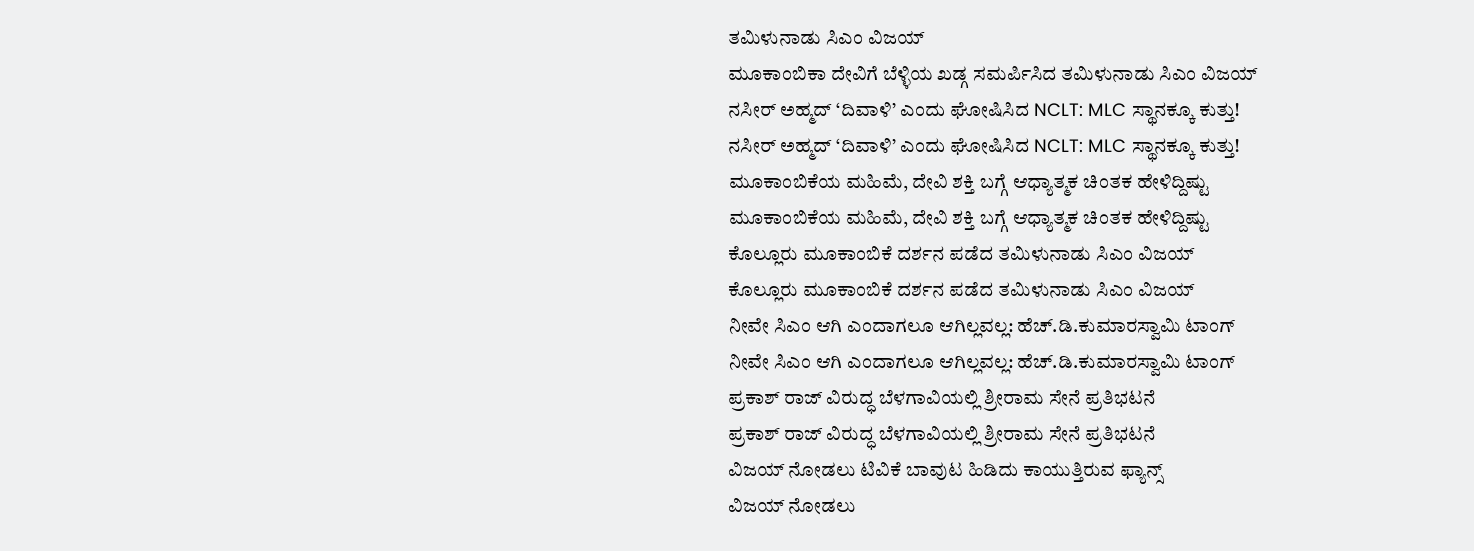ತಮಿಳುನಾಡು ಸಿಎಂ ವಿಜಯ್
ಮೂಕಾಂಬಿಕಾ ದೇವಿಗೆ ಬೆಳ್ಳಿಯ ಖಡ್ಗ ಸಮರ್ಪಿಸಿದ ತಮಿಳುನಾಡು ಸಿಎಂ ವಿಜಯ್
ನಸೀರ್ ಅಹ್ಮದ್‌ ‘ದಿವಾಳಿ’ ಎಂದು ಘೋಷಿಸಿದ NCLT: MLC ಸ್ಥಾನಕ್ಕೂ ಕುತ್ತು!
ನಸೀರ್ ಅಹ್ಮದ್‌ ‘ದಿವಾಳಿ’ ಎಂದು ಘೋಷಿಸಿದ NCLT: MLC ಸ್ಥಾನಕ್ಕೂ ಕುತ್ತು!
ಮೂಕಾಂಬಿಕೆಯ ಮಹಿಮೆ, ದೇವಿ ಶಕ್ತಿ ಬಗ್ಗೆ ಆಧ್ಯಾತ್ಮಕ ಚಿಂತಕ ಹೇಳಿದ್ದಿಷ್ಟು
ಮೂಕಾಂಬಿಕೆಯ ಮಹಿಮೆ, ದೇವಿ ಶಕ್ತಿ ಬಗ್ಗೆ ಆಧ್ಯಾತ್ಮಕ ಚಿಂತಕ ಹೇಳಿದ್ದಿಷ್ಟು
ಕೊಲ್ಲೂರು ಮೂಕಾಂಬಿಕೆ ದರ್ಶನ ಪಡೆದ ತಮಿಳುನಾಡು ಸಿಎಂ ವಿಜಯ್
ಕೊಲ್ಲೂರು ಮೂಕಾಂಬಿಕೆ ದರ್ಶನ ಪಡೆದ ತಮಿಳುನಾಡು ಸಿಎಂ ವಿಜಯ್
ನೀವೇ ಸಿಎಂ ಆಗಿ ಎಂದಾಗಲೂ ಆಗಿಲ್ಲವಲ್ಲ: ಹೆಚ್.ಡಿ.ಕುಮಾರಸ್ವಾಮಿ ಟಾಂಗ್
ನೀವೇ ಸಿಎಂ ಆಗಿ ಎಂದಾಗಲೂ ಆಗಿಲ್ಲವಲ್ಲ: ಹೆಚ್.ಡಿ.ಕುಮಾರಸ್ವಾಮಿ ಟಾಂಗ್
ಪ್ರಕಾಶ್ ರಾಜ್ ವಿರುದ್ಧ ಬೆಳಗಾವಿಯಲ್ಲಿ ಶ್ರೀರಾಮ ಸೇನೆ ಪ್ರತಿಭಟನೆ
ಪ್ರಕಾಶ್ ರಾಜ್ ವಿರುದ್ಧ ಬೆಳಗಾವಿಯಲ್ಲಿ ಶ್ರೀರಾಮ ಸೇನೆ ಪ್ರತಿಭಟನೆ
ವಿಜಯ್ ನೋಡಲು ಟಿವಿಕೆ ಬಾವುಟ ಹಿಡಿದು ಕಾಯುತ್ತಿರುವ ಫ್ಯಾನ್ಸ್
ವಿಜಯ್ ನೋಡಲು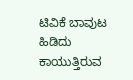ಟಿವಿಕೆ ಬಾವುಟ ಹಿಡಿದು ಕಾಯುತ್ತಿರುವ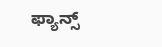ಫ್ಯಾನ್ಸ್